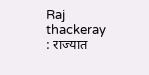Raj thackeray : राज्यात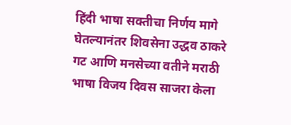हिंदी भाषा सक्तीचा निर्णय मागे घेतल्यानंतर शिवसेना उद्धव ठाकरे गट आणि मनसेच्या वतीने मराठी भाषा विजय दिवस साजरा केला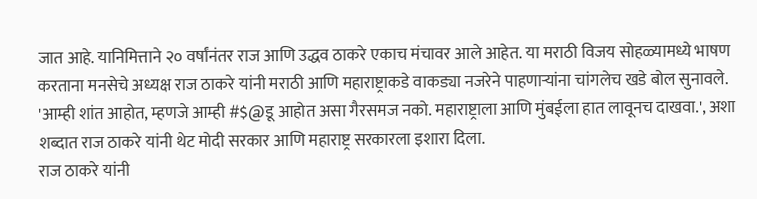जात आहे. यानिमित्ताने २० वर्षांनंतर राज आणि उद्धव ठाकरे एकाच मंचावर आले आहेत. या मराठी विजय सोहळ्यामध्ये भाषण करताना मनसेचे अध्यक्ष राज ठाकरे यांनी मराठी आणि महाराष्ट्राकडे वाकड्या नजरेने पाहणाऱ्यांना चांगलेच खडे बोल सुनावले. 'आम्ही शांत आहोत, म्हणजे आम्ही #$@डू आहोत असा गैरसमज नको. महाराष्ट्राला आणि मुंबईला हात लावूनच दाखवा.', अशा शब्दात राज ठाकरे यांनी थेट मोदी सरकार आणि महाराष्ट्र सरकारला इशारा दिला.
राज ठाकरे यांनी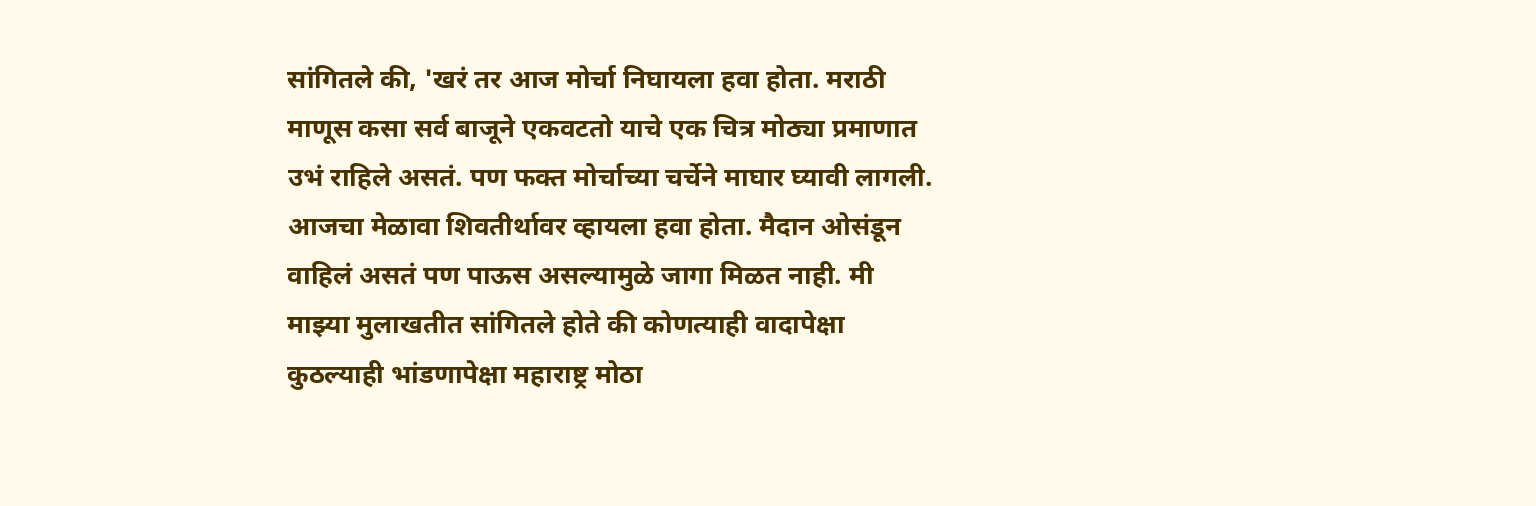सांगितले की, 'खरं तर आज मोर्चा निघायला हवा होता. मराठी माणूस कसा सर्व बाजूने एकवटतो याचे एक चित्र मोठ्या प्रमाणात उभं राहिले असतं. पण फक्त मोर्चाच्या चर्चेने माघार घ्यावी लागली. आजचा मेळावा शिवतीर्थावर व्हायला हवा होता. मैदान ओसंडून वाहिलं असतं पण पाऊस असल्यामुळे जागा मिळत नाही. मी माझ्या मुलाखतीत सांगितले होते की कोणत्याही वादापेक्षा कुठल्याही भांडणापेक्षा महाराष्ट्र मोठा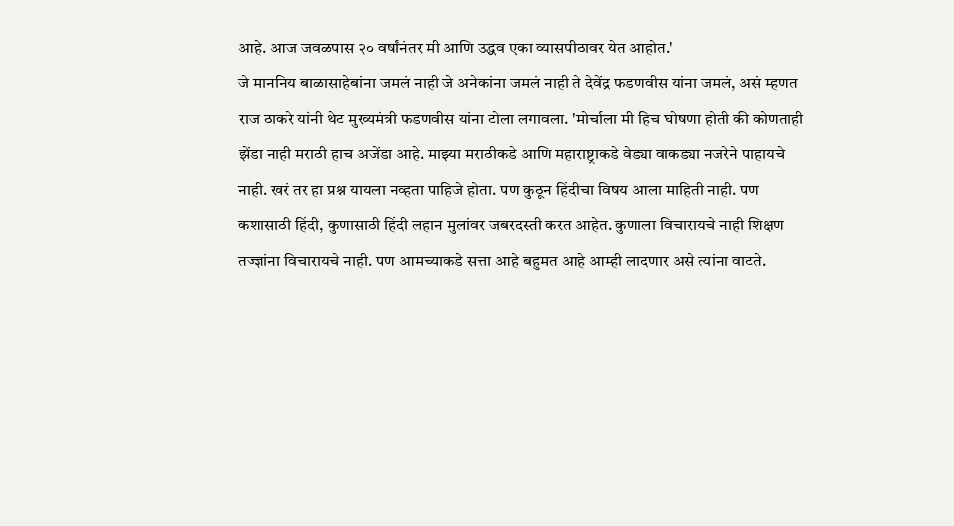आहे. आज जवळपास २० वर्षांनंतर मी आणि उद्धव एका व्यासपीठावर येत आहोत.'
जे माननिय बाळासाहेबांना जमलं नाही जे अनेकांना जमलं नाही ते देवेंद्र फडणवीस यांना जमलं, असं म्हणत राज ठाकरे यांनी थेट मुख्यमंत्री फडणवीस यांना टोला लगावला. 'मोर्चाला मी हिच घोषणा होती की कोणताही झेंडा नाही मराठी हाच अजेंडा आहे. माझ्या मराठीकडे आणि महाराष्ट्राकडे वेड्या वाकड्या नजरेने पाहायचे नाही. खरं तर हा प्रश्न यायला नव्हता पाहिजे होता. पण कुठून हिंदीचा विषय आला माहिती नाही. पण कशासाठी हिंदी, कुणासाठी हिंदी लहान मुलांवर जबरदस्ती करत आहेत. कुणाला विचारायचे नाही शिक्षण तज्ज्ञांना विचारायचे नाही. पण आमच्याकडे सत्ता आहे बहुमत आहे आम्ही लादणार असे त्यांना वाटते.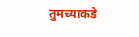तुमच्याकडे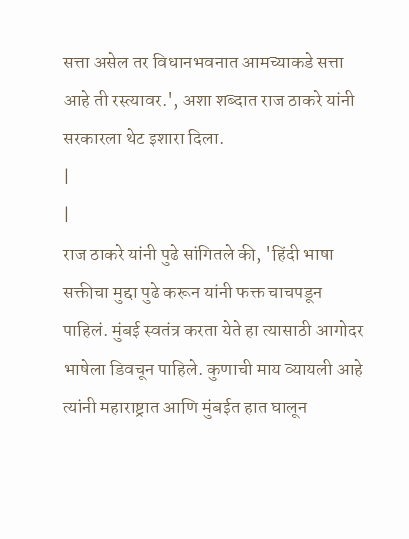सत्ता असेल तर विधानभवनात आमच्याकडे सत्ता आहे ती रस्त्यावर.', अशा शब्दात राज ठाकरे यांनी सरकारला थेट इशारा दिला.
|
|
राज ठाकरे यांनी पुढे सांगितले की, 'हिंदी भाषा सक्तीचा मुद्दा पुढे करून यांनी फक्त चाचपडून पाहिलं. मुंबई स्वतंत्र करता येते हा त्यासाठी आगोदर भाषेला डिवचून पाहिले. कुणाची माय व्यायली आहे त्यांनी महाराष्ट्रात आणि मुंबईत हात घालून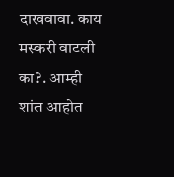दाखवावा. काय मस्करी वाटली का?. आम्ही शांत आहोत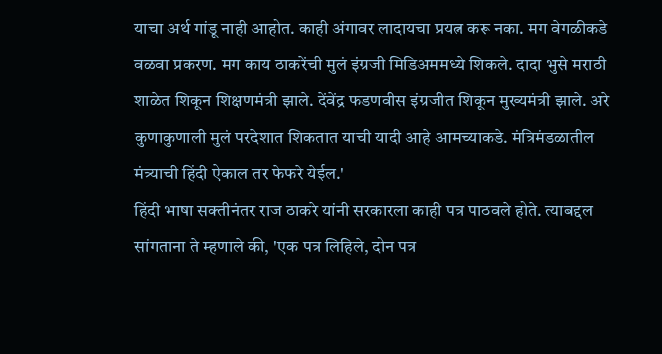याचा अर्थ गांडू नाही आहोत. काही अंगावर लादायचा प्रयत्न करू नका. मग वेगळीकडे वळवा प्रकरण. मग काय ठाकरेंची मुलं इंग्रजी मिडिअममध्ये शिकले. दादा भुसे मराठी शाळेत शिकून शिक्षणमंत्री झाले. देंवेंद्र फडणवीस इंग्रजीत शिकून मुख्यमंत्री झाले. अरे कुणाकुणाली मुलं परदेशात शिकतात याची यादी आहे आमच्याकडे. मंत्रिमंडळातील मंत्र्याची हिंदी ऐकाल तर फेफरे येईल.'
हिंदी भाषा सक्तीनंतर राज ठाकरे यांनी सरकारला काही पत्र पाठवले होते. त्याबद्दल सांगताना ते म्हणाले की, 'एक पत्र लिहिले, दोन पत्र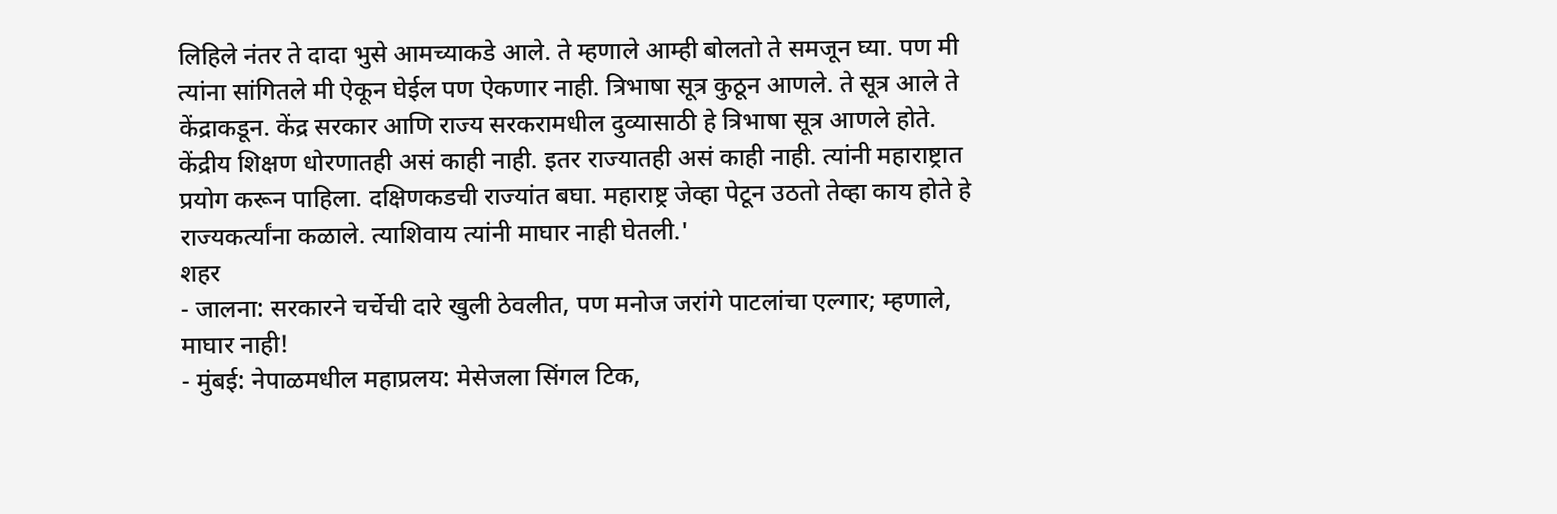लिहिले नंतर ते दादा भुसे आमच्याकडे आले. ते म्हणाले आम्ही बोलतो ते समजून घ्या. पण मी त्यांना सांगितले मी ऐकून घेईल पण ऐकणार नाही. त्रिभाषा सूत्र कुठून आणले. ते सूत्र आले ते केंद्राकडून. केंद्र सरकार आणि राज्य सरकरामधील दुव्यासाठी हे त्रिभाषा सूत्र आणले होते. केंद्रीय शिक्षण धोरणातही असं काही नाही. इतर राज्यातही असं काही नाही. त्यांनी महाराष्ट्रात प्रयोग करून पाहिला. दक्षिणकडची राज्यांत बघा. महाराष्ट्र जेव्हा पेटून उठतो तेव्हा काय होते हे राज्यकर्त्यांना कळाले. त्याशिवाय त्यांनी माघार नाही घेतली.'
शहर
- जालना: सरकारने चर्चेची दारे खुली ठेवलीत, पण मनोज जरांगे पाटलांचा एल्गार; म्हणाले, माघार नाही!
- मुंबई: नेपाळमधील महाप्रलय: मेसेजला सिंगल टिक,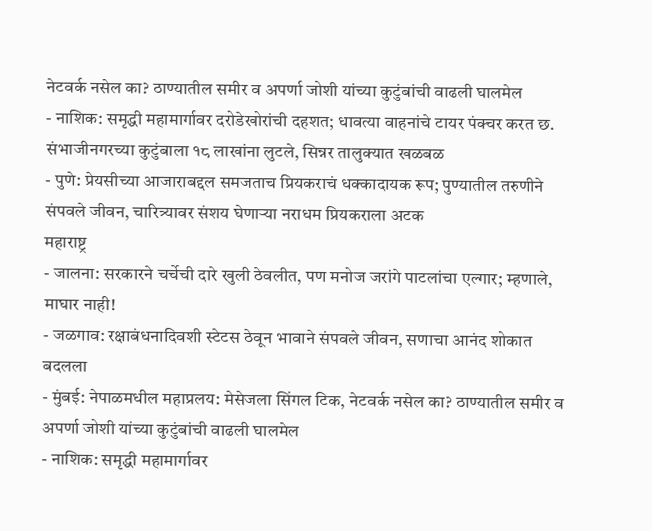नेटवर्क नसेल का? ठाण्यातील समीर व अपर्णा जोशी यांच्या कुटुंबांची वाढली घालमेल
- नाशिक: समृद्धी महामार्गावर दरोडेखोरांची दहशत; धावत्या वाहनांचे टायर पंक्चर करत छ. संभाजीनगरच्या कुटुंबाला १८ लाखांना लुटले, सिन्नर तालुक्यात खळबळ
- पुणे: प्रेयसीच्या आजाराबद्दल समजताच प्रियकराचं धक्कादायक रूप; पुण्यातील तरुणीने संपवले जीवन, चारित्र्यावर संशय घेणाऱ्या नराधम प्रियकराला अटक
महाराष्ट्र
- जालना: सरकारने चर्चेची दारे खुली ठेवलीत, पण मनोज जरांगे पाटलांचा एल्गार; म्हणाले, माघार नाही!
- जळगाव: रक्षाबंधनादिवशी स्टेटस ठेवून भावाने संपवले जीवन, सणाचा आनंद शोकात बदलला
- मुंबई: नेपाळमधील महाप्रलय: मेसेजला सिंगल टिक, नेटवर्क नसेल का? ठाण्यातील समीर व अपर्णा जोशी यांच्या कुटुंबांची वाढली घालमेल
- नाशिक: समृद्धी महामार्गावर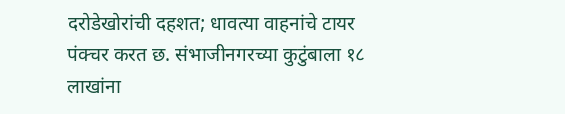दरोडेखोरांची दहशत; धावत्या वाहनांचे टायर पंक्चर करत छ. संभाजीनगरच्या कुटुंबाला १८ लाखांना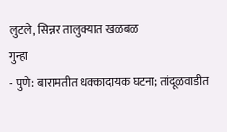लुटले, सिन्नर तालुक्यात खळबळ
गुन्हा
- पुणे: बारामतीत धक्कादायक घटना; तांदूळवाडीत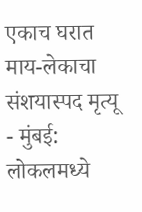एकाच घरात माय-लेकाचा संशयास्पद मृत्यू
- मुंबई: लोकलमध्ये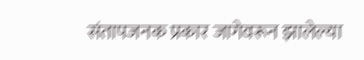संतापजनक प्रकार जागेवरून झालेल्या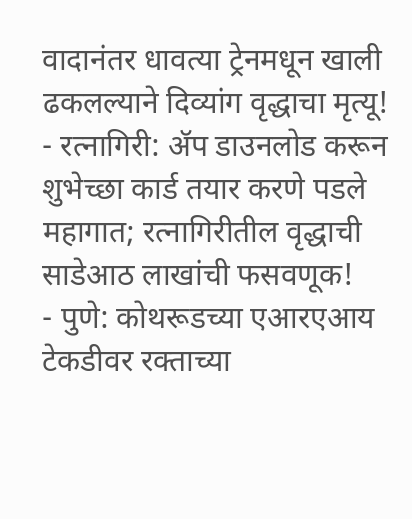वादानंतर धावत्या ट्रेनमधून खाली ढकलल्याने दिव्यांग वृद्धाचा मृत्यू!
- रत्नागिरी: ॲप डाउनलोड करून शुभेच्छा कार्ड तयार करणे पडले महागात; रत्नागिरीतील वृद्धाची साडेआठ लाखांची फसवणूक!
- पुणे: कोथरूडच्या एआरएआय टेकडीवर रक्ताच्या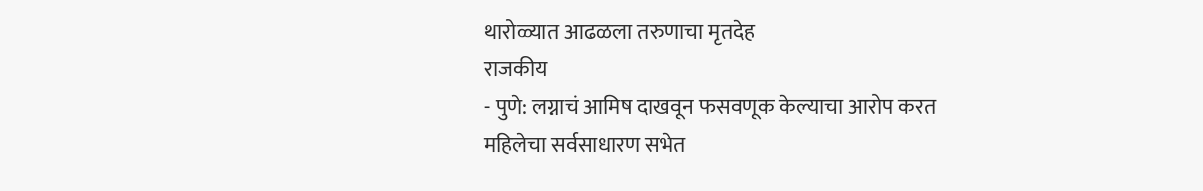थारोळ्यात आढळला तरुणाचा मृतदेह
राजकीय
- पुणे: लग्नाचं आमिष दाखवून फसवणूक केल्याचा आरोप करत महिलेचा सर्वसाधारण सभेत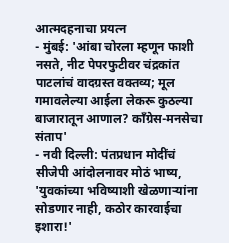आत्मदहनाचा प्रयत्न
- मुंबई: 'आंबा चोरला म्हणून फाशी नसते, नीट पेपरफुटीवर चंद्रकांत पाटलांचं वादग्रस्त वक्तव्य; मूल गमावलेल्या आईला लेकरू कुठल्या बाजारातून आणाल? काँग्रेस-मनसेचा संताप'
- नवी दिल्ली: पंतप्रधान मोदींचं सीजेपी आंदोलनावर मोठं भाष्य, 'युवकांच्या भविष्याशी खेळणाऱ्यांना सोडणार नाही, कठोर कारवाईचा इशारा!'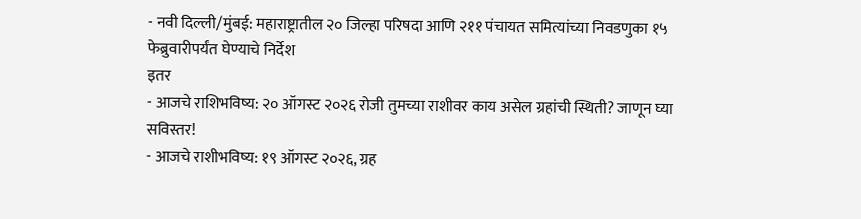- नवी दिल्ली/मुंबई: महाराष्ट्रातील २० जिल्हा परिषदा आणि २११ पंचायत समित्यांच्या निवडणुका १५ फेब्रुवारीपर्यंत घेण्याचे निर्देश
इतर
- आजचे राशिभविष्य: २० ऑगस्ट २०२६ रोजी तुमच्या राशीवर काय असेल ग्रहांची स्थिती? जाणून घ्या सविस्तर!
- आजचे राशीभविष्य: १९ ऑगस्ट २०२६, ग्रह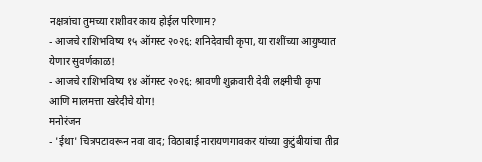नक्षत्रांचा तुमच्या राशीवर काय होईल परिणाम?
- आजचे राशिभविष्य १५ ऑगस्ट २०२६: शनिदेवाची कृपा, या राशींच्या आयुष्यात येणार सुवर्णकाळ!
- आजचे राशिभविष्य १४ ऑगस्ट २०२६: श्रावणी शुक्रवारी देवी लक्ष्मीची कृपा आणि मालमत्ता खरेदीचे योग!
मनोरंजन
- 'ईथा' चित्रपटावरून नवा वाद; विठाबाई नारायणगावकर यांच्या कुटुंबीयांचा तीव्र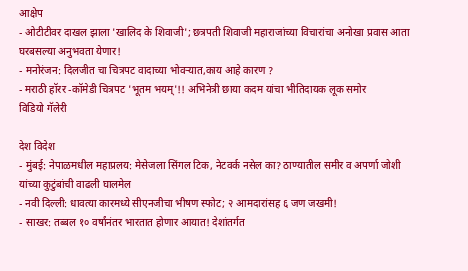आक्षेप
- ओटीटीवर दाखल झाला 'खालिद के शिवाजी'; छत्रपती शिवाजी महाराजांच्या विचारांचा अनोखा प्रवास आता घरबसल्या अनुभवता येणार!
- मनोरंजन: दिलजीत चा चित्रपट वादाच्या भोवऱ्यात,काय आहे कारण ?
- मराठी हॉरर -कॉमेडी चित्रपट 'भूतम भयम्'!! अभिनेत्री छाया कदम यांचा भीतिदायक लूक समोर
विडियो गॅलेरी

देश विदेश
- मुंबई: नेपाळमधील महाप्रलय: मेसेजला सिंगल टिक, नेटवर्क नसेल का? ठाण्यातील समीर व अपर्णा जोशी यांच्या कुटुंबांची वाढली घालमेल
- नवी दिल्ली: धावत्या कारमध्ये सीएनजीचा भीषण स्फोट; २ आमदारांसह ६ जण जखमी!
- साखर: तब्बल १० वर्षांनंतर भारतात होणार आयात! देशांतर्गत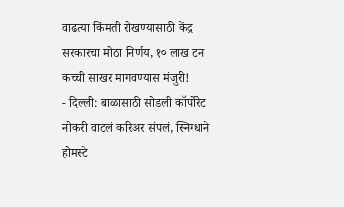वाढत्या किंमती रोखण्यासाठी केंद्र सरकारचा मोठा निर्णय, १० लाख टन कच्ची साखर मागवण्यास मंजुरी!
- दिल्ली: बाळासाठी सोडली कॉर्पोरेट नोकरी वाटलं करिअर संपलं, स्निग्धाने होमस्टे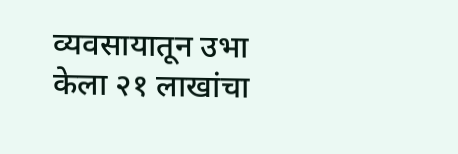व्यवसायातून उभा केला २१ लाखांचा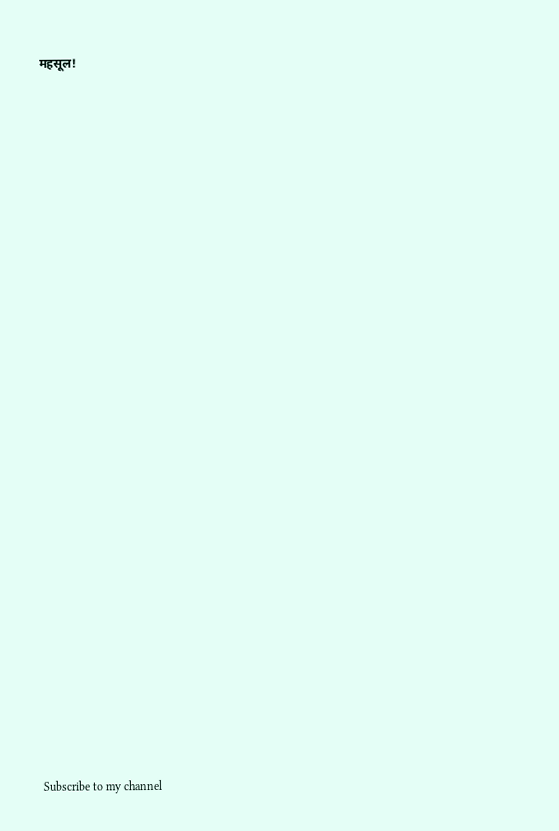महसूल!


























Subscribe to my channel